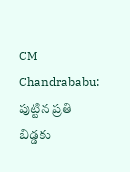CM Chandrababu: పుట్టిన ప్రతి బిడ్డకు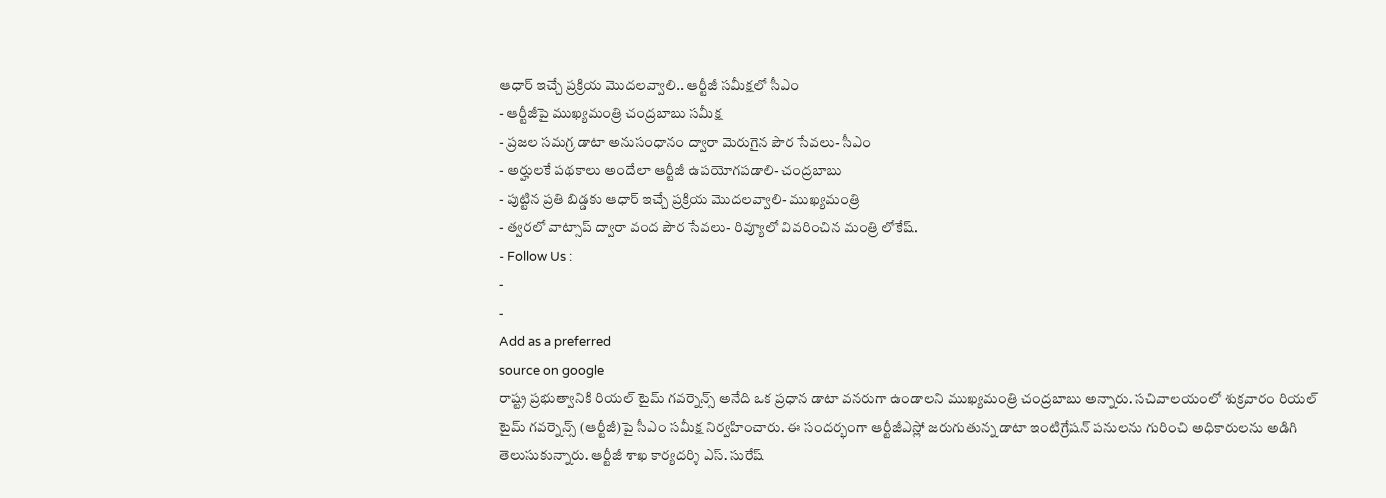ఆధార్ ఇచ్చే ప్రక్రియ మొదలవ్వాలి.. ఆర్టీజీ సమీక్షలో సీఎం
- ఆర్టీజీపై ముఖ్యమంత్రి చంద్రబాబు సమీక్ష
- ప్రజల సమగ్ర డాటా అనుసంధానం ద్వారా మెరుగైన పౌర సేవలు- సీఎం
- అర్హులకే పథకాలు అందేలా ఆర్టీజీ ఉపయోగపడాలి- చంద్రబాబు
- పుట్టిన ప్రతి బిడ్డకు ఆధార్ ఇచ్చే ప్రక్రియ మొదలవ్వాలి- ముఖ్యమంత్రి
- త్వరలో వాట్సాప్ ద్వారా వంద పౌర సేవలు- రివ్యూలో వివరించిన మంత్రి లోకేష్.
- Follow Us :
-
-
Add as a preferred
source on google
రాష్ట్ర ప్రభుత్వానికి రియల్ టైమ్ గవర్నెన్స్ అనేది ఒక ప్రధాన డాటా వనరుగా ఉండాలని ముఖ్యమంత్రి చంద్రబాబు అన్నారు. సచివాలయంలో శుక్రవారం రియల్ టైమ్ గవర్నెన్స్ (ఆర్టీజీ)పై సీఎం సమీక్ష నిర్వహించారు. ఈ సందర్భంగా ఆర్టీజీఎస్లో జరుగుతున్న డాటా ఇంటిగ్రేషన్ పనులను గురించి అధికారులను అడిగి తెలుసుకున్నారు. ఆర్టీజీ శాఖ కార్యదర్శి ఎస్. సురేష్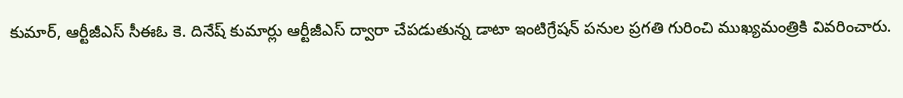కుమార్, ఆర్టీజీఎస్ సీఈఓ కె. దినేష్ కుమార్లు ఆర్టీజీఎస్ ద్వారా చేపడుతున్న డాటా ఇంటిగ్రేషన్ పనుల ప్రగతి గురించి ముఖ్యమంత్రికి వివరించారు.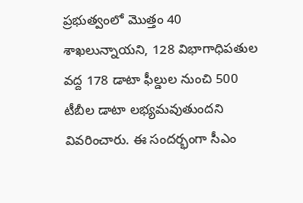ప్రభుత్వంలో మొత్తం 40 శాఖలున్నాయని, 128 విభాగాధిపతుల వద్ద 178 డాటా ఫీల్డుల నుంచి 500 టీబీల డాటా లభ్యమవుతుందని వివరించారు. ఈ సందర్భంగా సీఎం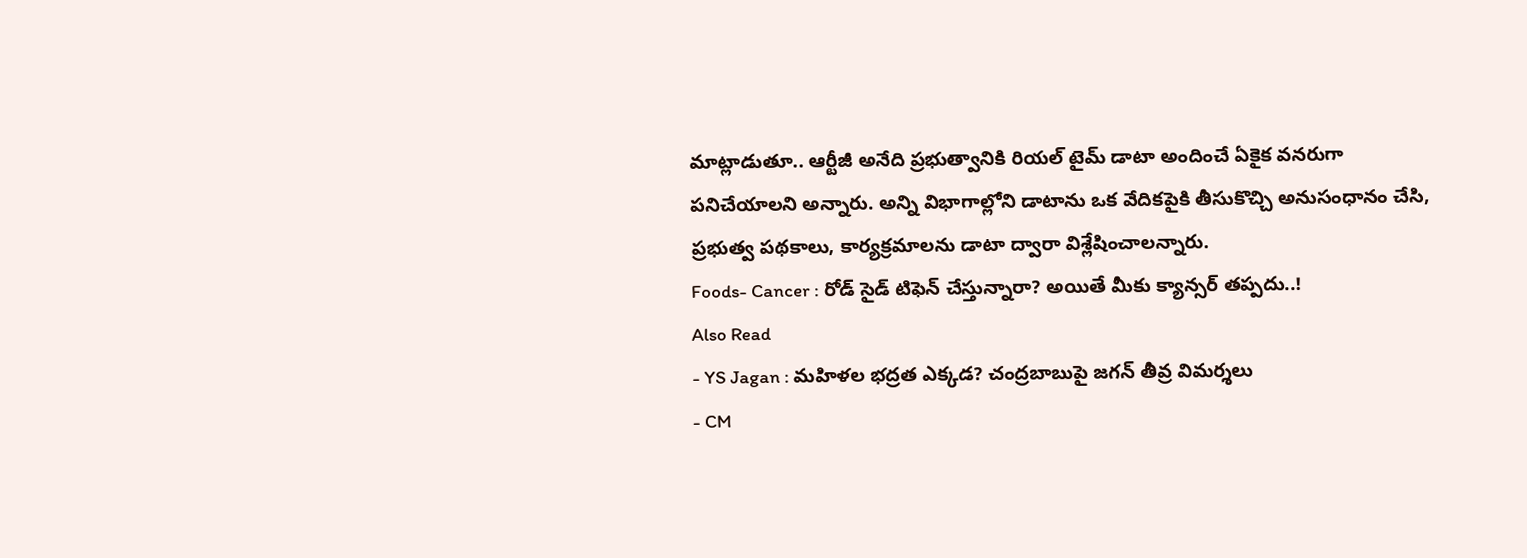మాట్లాడుతూ.. ఆర్టీజీ అనేది ప్రభుత్వానికి రియల్ టైమ్ డాటా అందించే ఏకైక వనరుగా పనిచేయాలని అన్నారు. అన్ని విభాగాల్లోని డాటాను ఒక వేదికపైకి తీసుకొచ్చి అనుసంధానం చేసి, ప్రభుత్వ పథకాలు, కార్యక్రమాలను డాటా ద్వారా విశ్లేషించాలన్నారు.
Foods- Cancer : రోడ్ సైడ్ టిఫెన్ చేస్తున్నారా? అయితే మీకు క్యాన్సర్ తప్పదు..!
Also Read
- YS Jagan : మహిళల భద్రత ఎక్కడ? చంద్రబాబుపై జగన్ తీవ్ర విమర్శలు
- CM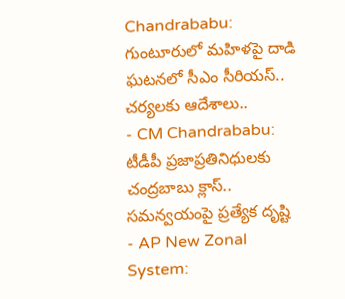Chandrababu: గుంటూరులో మహిళపై దాడి ఘటనలో సీఎం సీరియస్.. చర్యలకు ఆదేశాలు..
- CM Chandrababu: టీడీపీ ప్రజాప్రతినిధులకు చంద్రబాబు క్లాస్.. సమన్వయంపై ప్రత్యేక దృష్టి
- AP New Zonal System: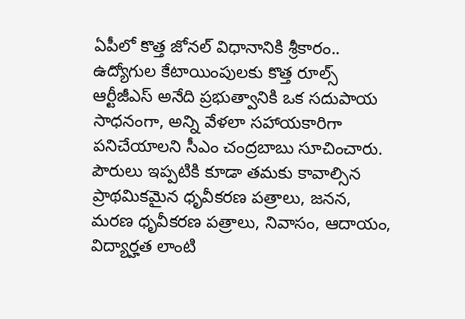ఏపీలో కొత్త జోనల్ విధానానికి శ్రీకారం.. ఉద్యోగుల కేటాయింపులకు కొత్త రూల్స్
ఆర్టీజీఎస్ అనేది ప్రభుత్వానికి ఒక సదుపాయ సాధనంగా, అన్ని వేళలా సహాయకారిగా పనిచేయాలని సీఎం చంద్రబాబు సూచించారు. పౌరులు ఇప్పటికి కూడా తమకు కావాల్సిన ప్రాథమికమైన ధృవీకరణ పత్రాలు, జనన, మరణ ధృవీకరణ పత్రాలు, నివాసం, ఆదాయం, విద్యార్హత లాంటి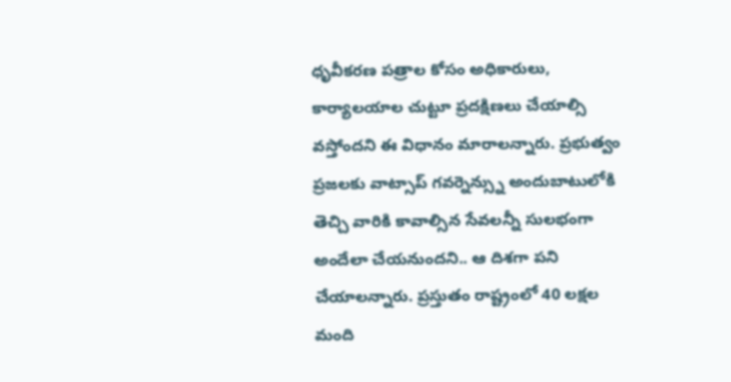ధృవీకరణ పత్రాల కోసం అధికారులు, కార్యాలయాల చుట్టూ ప్రదక్షిణలు చేయాల్సి వస్తోందని ఈ విధానం మారాలన్నారు. ప్రభుత్వం ప్రజలకు వాట్సాప్ గవర్నెన్స్ను అందుబాటులోకి తెచ్చి వారికి కావాల్సిన సేవలన్నీ సులభంగా అందేలా చేయనుందని.. ఆ దిశగా పని చేయాలన్నారు. ప్రస్తుతం రాష్ట్రంలో 40 లక్షల మంది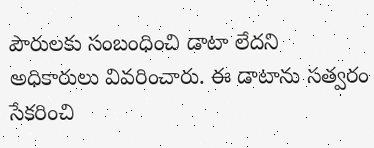పౌరులకు సంబంధించి డాటా లేదని అధికారులు వివరించారు. ఈ డాటాను సత్వరం సేకరించి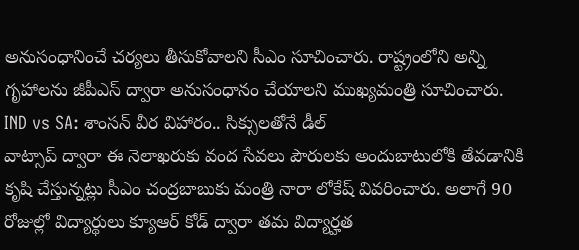అనుసంధానించే చర్యలు తీసుకోవాలని సీఎం సూచించారు. రాష్ట్రంలోని అన్ని గృహాలను జీపీఎస్ ద్వారా అనుసంధానం చేయాలని ముఖ్యమంత్రి సూచించారు.
IND vs SA: శాంసన్ వీర విహారం.. సిక్సులతోనే డీల్
వాట్సాప్ ద్వారా ఈ నెలాఖరుకు వంద సేవలు పౌరులకు అందుబాటులోకి తేవడానికి కృషి చేస్తున్నట్లు సీఎం చంద్రబాబుకు మంత్రి నారా లోకేష్ వివరించారు. అలాగే 90 రోజుల్లో విద్యార్థులు క్యూఆర్ కోడ్ ద్వారా తమ విద్యార్హత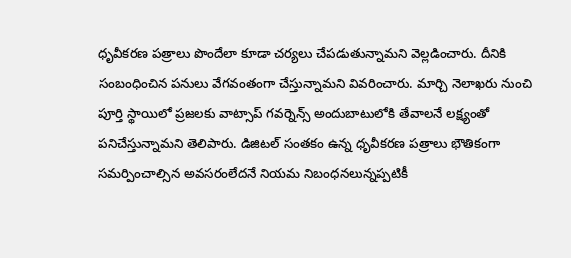ధృవీకరణ పత్రాలు పొందేలా కూడా చర్యలు చేపడుతున్నామని వెల్లడించారు. దీనికి సంబంధించిన పనులు వేగవంతంగా చేస్తున్నామని వివరించారు. మార్చి నెలాఖరు నుంచి పూర్తి స్థాయిలో ప్రజలకు వాట్సాప్ గవర్నెన్స్ అందుబాటులోకి తేవాలనే లక్ష్యంతో పనిచేస్తున్నామని తెలిపారు. డిజిటల్ సంతకం ఉన్న ధృవీకరణ పత్రాలు భౌతికంగా సమర్పించాల్సిన అవసరంలేదనే నియమ నిబంధనలున్నప్పటికీ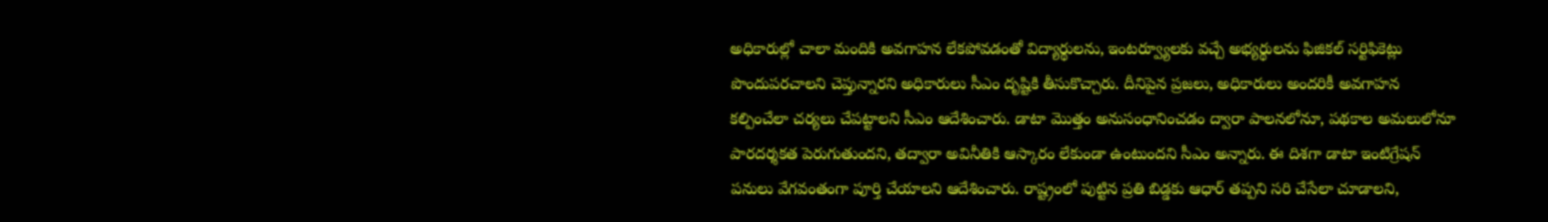అధికారుల్లో చాలా మందికి అవగాహన లేకపోవడంతో విద్యార్థులను, ఇంటర్వ్యూలకు వచ్చే అభ్యర్థులను ఫిజికల్ సర్టిఫికెట్లు పొందుపరచాలని చెప్తున్నారని అధికారులు సీఎం దృష్టికి తీసుకొచ్చారు. దీనిపైన ప్రజలు, అధికారులు అందరికీ అవగాహన కల్పించేలా చర్యలు చేపట్టాలని సీఎం ఆదేశించారు. డాటా మొత్తం అనుసంధానించడం ద్వారా పాలనలోనూ, పథకాల అమలులోనూ పారదర్శకత పెరుగుతుందని, తద్వారా అవినీతికి ఆస్కారం లేకుండా ఉంటుందని సీఎం అన్నారు. ఈ దిశగా డాటా ఇంటిగ్రేషన్ పనులు వేగవంతంగా పూర్తి చేయాలని ఆదేశించారు. రాష్ట్రంలో పుట్టిన ప్రతి బిడ్డకు ఆధార్ తప్పని సరి చేసేలా చూడాలని,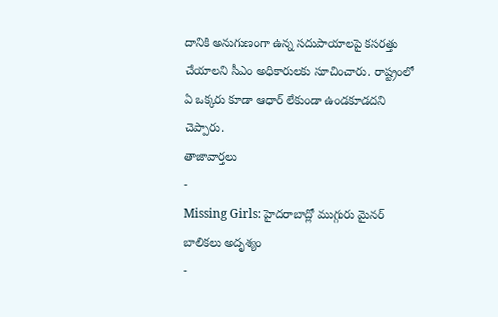దానికి అనుగుణంగా ఉన్న సదుపాయాలపై కసరత్తు చేయాలని సీఎం అధికారులకు సూచించారు. రాష్ట్రంలో ఏ ఒక్కరు కూడా ఆధార్ లేకుండా ఉండకూడదని చెప్పారు.
తాజావార్తలు
-
Missing Girls: హైదరాబాద్లో ముగ్గురు మైనర్ బాలికలు అదృశ్యం
-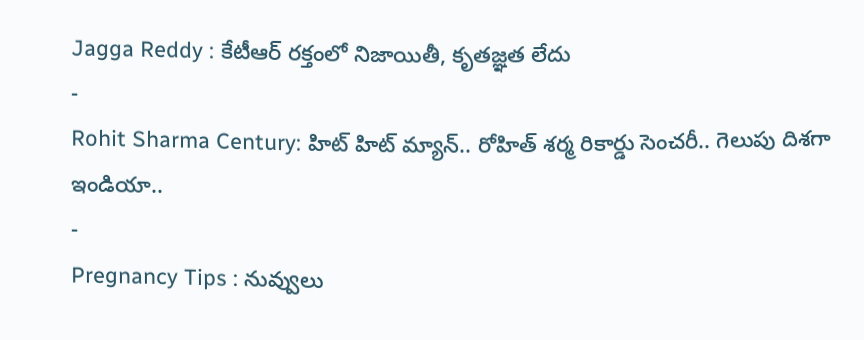Jagga Reddy : కేటీఆర్ రక్తంలో నిజాయితీ, కృతజ్ఞత లేదు
-
Rohit Sharma Century: హిట్ హిట్ మ్యాన్.. రోహిత్ శర్మ రికార్డు సెంచరీ.. గెలుపు దిశగా ఇండియా..
-
Pregnancy Tips : నువ్వులు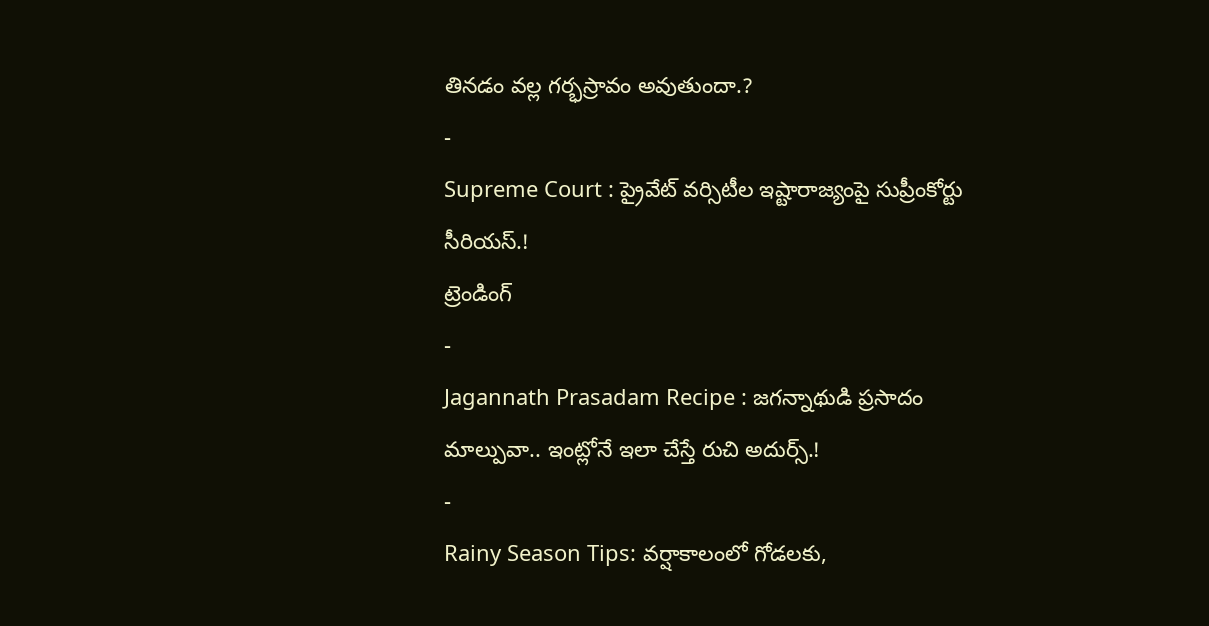తినడం వల్ల గర్భస్రావం అవుతుందా.?
-
Supreme Court : ప్రైవేట్ వర్సిటీల ఇష్టారాజ్యంపై సుప్రీంకోర్టు సీరియస్.!
ట్రెండింగ్
-
Jagannath Prasadam Recipe : జగన్నాథుడి ప్రసాదం మాల్పువా.. ఇంట్లోనే ఇలా చేస్తే రుచి అదుర్స్.!
-
Rainy Season Tips: వర్షాకాలంలో గోడలకు,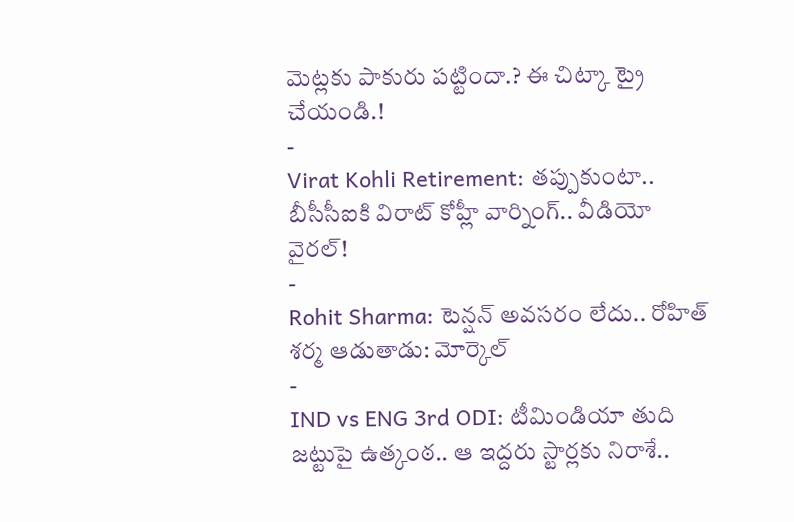మెట్లకు పాకురు పట్టిందా.? ఈ చిట్కా ట్రై చేయండి.!
-
Virat Kohli Retirement: తప్పుకుంటా.. బీసీసీఐకి విరాట్ కోహ్లీ వార్నింగ్.. వీడియో వైరల్!
-
Rohit Sharma: టెన్షన్ అవసరం లేదు.. రోహిత్ శర్మ ఆడుతాడు: మోర్కెల్
-
IND vs ENG 3rd ODI: టీమిండియా తుది జట్టుపై ఉత్కంఠ.. ఆ ఇద్దరు స్టార్లకు నిరాశే..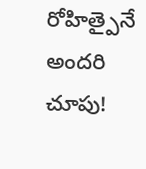రోహిత్పైనే అందరి చూపు!